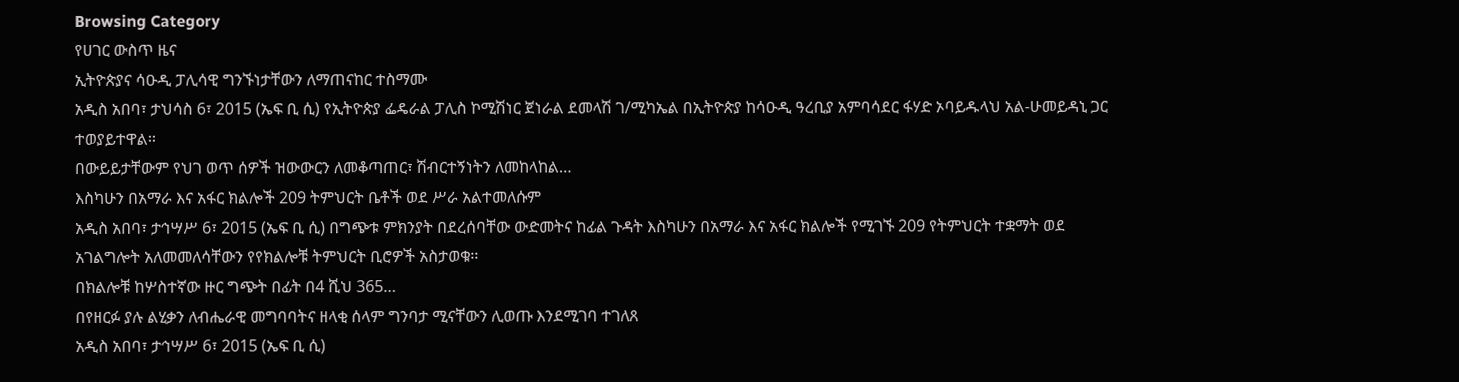Browsing Category
የሀገር ውስጥ ዜና
ኢትዮጵያና ሳዑዲ ፓሊሳዊ ግንኙነታቸውን ለማጠናከር ተስማሙ
አዲስ አበባ፣ ታህሳስ 6፣ 2015 (ኤፍ ቢ ሲ) የኢትዮጵያ ፌዴራል ፓሊስ ኮሚሽነር ጀነራል ደመላሽ ገ/ሚካኤል በኢትዮጵያ ከሳዑዲ ዓረቢያ አምባሳደር ፋሃድ ኦባይዱላህ አል-ሁመይዳኒ ጋር ተወያይተዋል፡፡
በውይይታቸውም የህገ ወጥ ሰዎች ዝውውርን ለመቆጣጠር፣ ሽብርተኝነትን ለመከላከል…
እስካሁን በአማራ እና አፋር ክልሎች 209 ትምህርት ቤቶች ወደ ሥራ አልተመለሱም
አዲስ አበባ፣ ታኅሣሥ 6፣ 2015 (ኤፍ ቢ ሲ) በግጭቱ ምክንያት በደረሰባቸው ውድመትና ከፊል ጉዳት እስካሁን በአማራ እና አፋር ክልሎች የሚገኙ 209 የትምህርት ተቋማት ወደ አገልግሎት አለመመለሳቸውን የየክልሎቹ ትምህርት ቢሮዎች አስታወቁ፡፡
በክልሎቹ ከሦስተኛው ዙር ግጭት በፊት በ4 ሺህ 365…
በየዘርፉ ያሉ ልሂቃን ለብሔራዊ መግባባትና ዘላቂ ሰላም ግንባታ ሚናቸውን ሊወጡ እንደሚገባ ተገለጸ
አዲስ አበባ፣ ታኅሣሥ 6፣ 2015 (ኤፍ ቢ ሲ)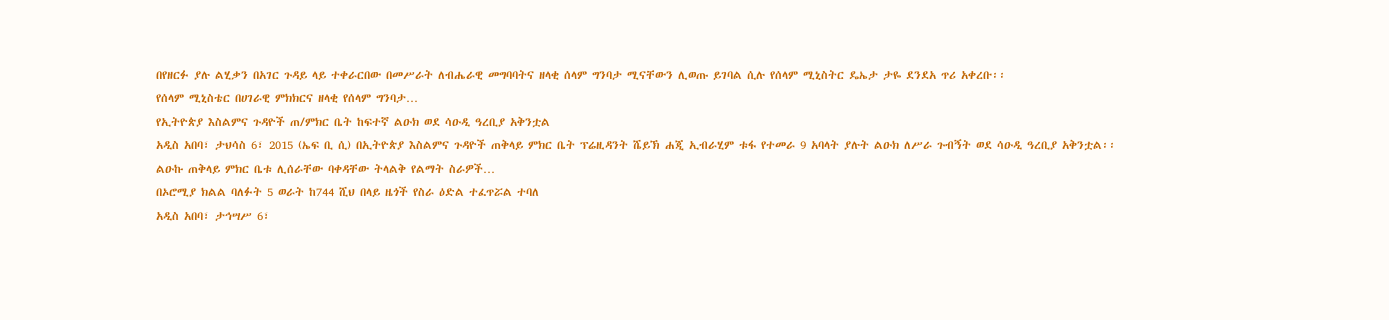በየዘርፉ ያሉ ልሂቃን በአገር ጉዳይ ላይ ተቀራርበው በመሥራት ለብሔራዊ መግባባትና ዘላቂ ሰላም ግንባታ ሚናቸውን ሊወጡ ይገባል ሲሉ የሰላም ሚኒስትር ዴኤታ ታዬ ደንደአ ጥሪ አቀረቡ፡፡
የሰላም ሚኒስቴር በሀገራዊ ምክክርና ዘላቂ የሰላም ግንባታ…
የኢትዮጵያ እስልምና ጉዳዮች ጠ/ምክር ቤት ከፍተኛ ልዑክ ወደ ሳዑዲ ዓረቢያ አቅንቷል
አዲስ አበባ፣ ታህሳስ 6፣ 2015 (ኤፍ ቢ ሲ) በኢትዮጵያ እስልምና ጉዳዮች ጠቅላይ ምክር ቤት ፕሬዚዳንት ሼይኽ ሐጂ ኢብራሂም ቱፋ የተመራ 9 አባላት ያሉት ልዑክ ለሥራ ጉብኝት ወደ ሳዑዲ ዓረቢያ አቅንቷል፡፡
ልዑኩ ጠቅላይ ምክር ቤቱ ሊሰራቸው ባቀዳቸው ትላልቅ የልማት ስራዎች…
በኦሮሚያ ክልል ባለፉት 5 ወራት ከ744 ሺህ በላይ ዜጎች የስራ ዕድል ተፈጥሯል ተባለ
አዲስ አበባ፣ ታኅሣሥ 6፣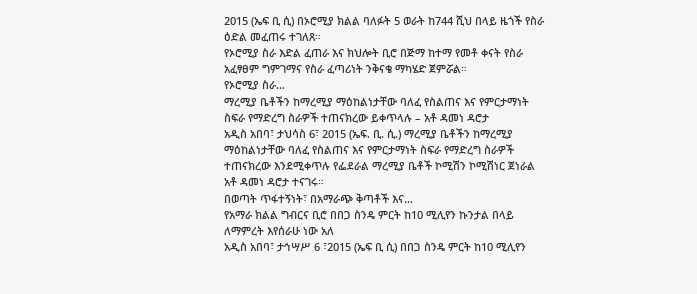2015 (ኤፍ ቢ ሲ) በኦሮሚያ ክልል ባለፉት 5 ወራት ከ744 ሺህ በላይ ዜጎች የስራ ዕድል መፈጠሩ ተገለጸ።
የኦሮሚያ ስራ እድል ፈጠራ እና ክህሎት ቢሮ በጅማ ከተማ የመቶ ቀናት የስራ አፈፃፀም ግምገማና የስራ ፈጣሪነት ንቅናቄ ማካሄድ ጀምሯል።
የኦሮሚያ ስራ…
ማረሚያ ቤቶችን ከማረሚያ ማዕከልነታቸው ባለፈ የስልጠና እና የምርታማነት ስፍራ የማድረግ ስራዎች ተጠናክረው ይቀጥላሉ – አቶ ዳመነ ዳሮታ
አዲስ አበባ፣ ታህሳስ 6፣ 2015 (ኤፍ. ቢ. ሲ.) ማረሚያ ቤቶችን ከማረሚያ ማዕከልነታቸው ባለፈ የስልጠና እና የምርታማነት ስፍራ የማድረግ ስራዎች ተጠናክረው እንደሚቀጥሉ የፌደራል ማረሚያ ቤቶች ኮሚሽን ኮሚሽነር ጀነራል አቶ ዳመነ ዳሮታ ተናገሩ።
በወጣት ጥፋተኝነት፣ በአማራጭ ቅጣቶች እና…
የአማራ ክልል ግብርና ቢሮ በበጋ ስንዴ ምርት ከ10 ሚሊየን ኩንታል በላይ ለማምረት እየሰራሁ ነው አለ
አዲስ አበባ፣ ታኅሣሥ 6 ፣2015 (ኤፍ ቢ ሲ) በበጋ ስንዴ ምርት ከ10 ሚሊየን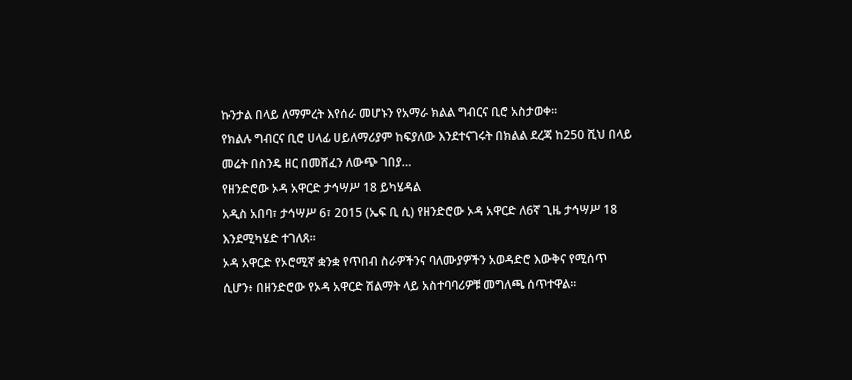ኩንታል በላይ ለማምረት እየሰራ መሆኑን የአማራ ክልል ግብርና ቢሮ አስታወቀ።
የክልሉ ግብርና ቢሮ ሀላፊ ሀይለማሪያም ከፍያለው እንደተናገሩት በክልል ደረጃ ከ250 ሺህ በላይ መሬት በስንዴ ዘር በመሸፈን ለውጭ ገበያ…
የዘንድሮው ኦዳ አዋርድ ታኅሣሥ 18 ይካሄዳል
አዲስ አበባ፣ ታኅሣሥ 6፣ 2015 (ኤፍ ቢ ሲ) የዘንድሮው ኦዳ አዋርድ ለ6ኛ ጊዜ ታኅሣሥ 18 እንደሚካሄድ ተገለጸ።
ኦዳ አዋርድ የኦሮሚኛ ቋንቋ የጥበብ ስራዎችንና ባለሙያዎችን አወዳድሮ እውቅና የሚሰጥ ሲሆን፥ በዘንድሮው የኦዳ አዋርድ ሽልማት ላይ አስተባባሪዎቹ መግለጫ ሰጥተዋል፡፡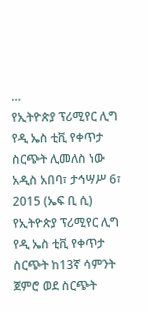…
የኢትዮጵያ ፕሪሚየር ሊግ የዲ ኤስ ቲቪ የቀጥታ ስርጭት ሊመለስ ነው
አዲስ አበባ፣ ታኅሣሥ 6፣ 2015 (ኤፍ ቢ ሲ) የኢትዮጵያ ፕሪሚየር ሊግ የዲ ኤስ ቲቪ የቀጥታ ስርጭት ከ13ኛ ሳምንት ጀምሮ ወደ ስርጭት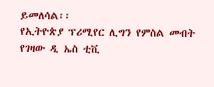ይመለሳል፡፡
የኢትዮጵያ ፕሪሚየር ሊግን የምስል መብት የገዛው ዲ ኤስ ቲቪ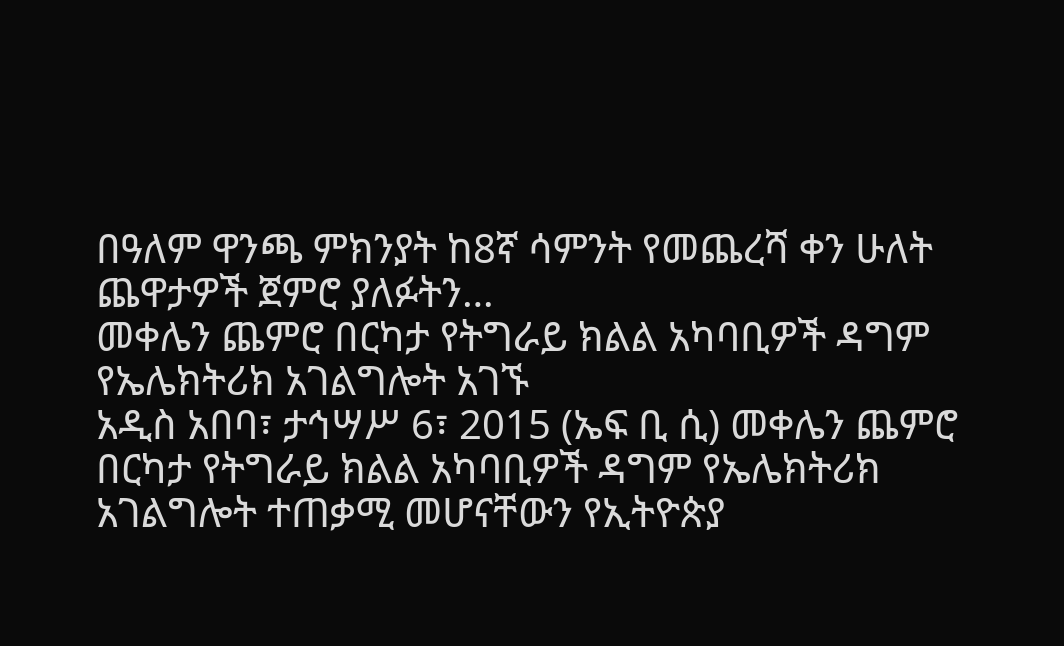በዓለም ዋንጫ ምክንያት ከ8ኛ ሳምንት የመጨረሻ ቀን ሁለት ጨዋታዎች ጀምሮ ያለፉትን…
መቀሌን ጨምሮ በርካታ የትግራይ ክልል አካባቢዎች ዳግም የኤሌክትሪክ አገልግሎት አገኙ
አዲስ አበባ፣ ታኅሣሥ 6፣ 2015 (ኤፍ ቢ ሲ) መቀሌን ጨምሮ በርካታ የትግራይ ክልል አካባቢዎች ዳግም የኤሌክትሪክ አገልግሎት ተጠቃሚ መሆናቸውን የኢትዮጵያ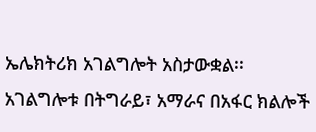ኤሌክትሪክ አገልግሎት አስታውቋል፡፡
አገልግሎቱ በትግራይ፣ አማራና በአፋር ክልሎች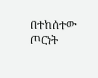በተከሰተው ጦርነት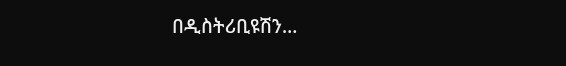በዲስትሪቢዩሽን…